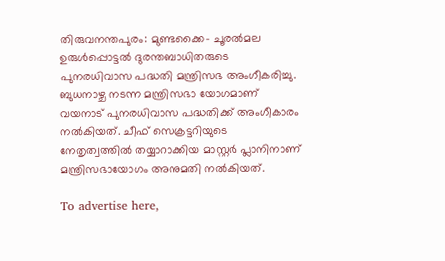തിരുവനന്തപുരം: മുണ്ടക്കൈ- ചൂരല്‍മല ഉരുള്‍പ്പൊട്ടല്‍ ദുരന്തബാധിതരുടെ പുനരധിവാസ പദ്ധതി മന്ത്രിസഭ അംഗീകരിച്ചു. ബുധനാഴ്ച നടന്ന മന്ത്രിസഭാ യോഗമാണ് വയനാട് പുനരധിവാസ പദ്ധതിക്ക് അംഗീകാരം നല്‍കിയത്. ചീഫ് സെക്രട്ടറിയുടെ നേതൃത്വത്തില്‍ തയ്യാറാക്കിയ മാസ്റ്റര്‍ പ്ലാനിനാണ് മന്ത്രിസഭായോഗം അനുമതി നല്‍കിയത്.

To advertise here,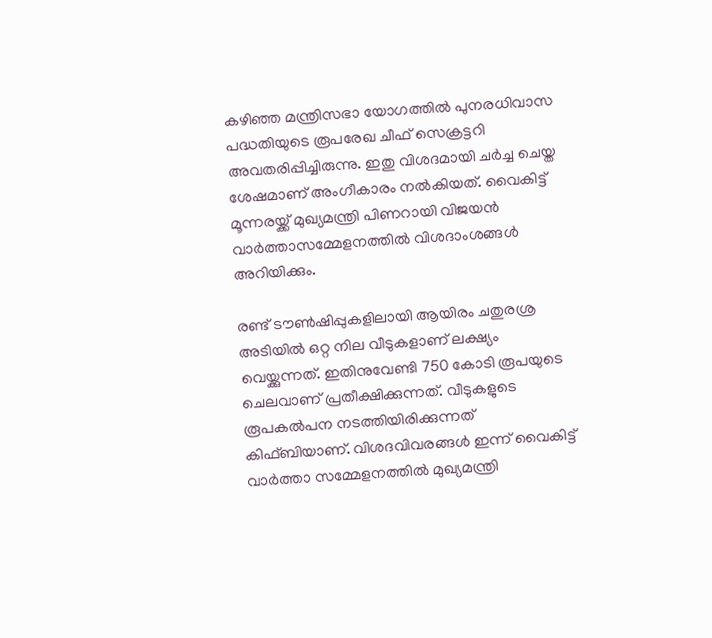കഴിഞ്ഞ മന്ത്രിസഭാ യോഗത്തില്‍ പുനരധിവാസ പദ്ധതിയുടെ രൂപരേഖ ചീഫ് സെക്രട്ടറി അവതരിപ്പിച്ചിരുന്നു. ഇതു വിശദമായി ചര്‍ച്ച ചെയ്ത ശേഷമാണ് അംഗീകാരം നല്‍കിയത്. വൈകിട്ട് മൂന്നരയ്ക്ക് മുഖ്യമന്ത്രി പിണറായി വിജയന്‍ വാര്‍ത്താസമ്മേളനത്തില്‍ വിശദാംശങ്ങള്‍ അറിയിക്കും.

രണ്ട് ടൗണ്‍ഷിപ്പുകളിലായി ആയിരം ചതുരശ്ര അടിയില്‍ ഒറ്റ നില വീടുകളാണ് ലക്ഷ്യം വെയ്ക്കുന്നത്. ഇതിനുവേണ്ടി 750 കോടി രൂപയുടെ ചെലവാണ് പ്രതീക്ഷിക്കുന്നത്. വീടുകളുടെ രൂപകല്‍പന നടത്തിയിരിക്കുന്നത് കിഫ്ബിയാണ്. വിശദവിവരങ്ങള്‍ ഇന്ന് വൈകിട്ട് വാര്‍ത്താ സമ്മേളനത്തില്‍ മുഖ്യമന്ത്രി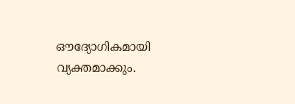ഔദ്യോഗികമായി വ്യക്തമാക്കും.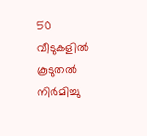50 വീടുകളില്‍ കൂടുതല്‍ നിര്‍മിച്ചു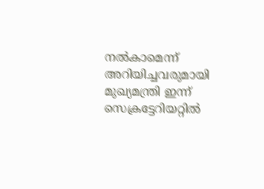നല്‍കാമെന്ന് അറിയിച്ചവരുമായി മുഖ്യമന്ത്രി ഇന്ന് സെക്രട്ടേറിയറ്റില്‍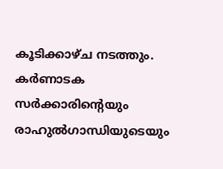കൂടിക്കാഴ്ച നടത്തും. കര്‍ണാടക സര്‍ക്കാരിന്റെയും രാഹുല്‍ഗാന്ധിയുടെയും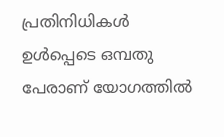പ്രതിനിധികള്‍ ഉള്‍പ്പെടെ ഒമ്പതു പേരാണ് യോഗത്തില്‍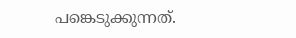പങ്കെടുക്കുന്നത്.